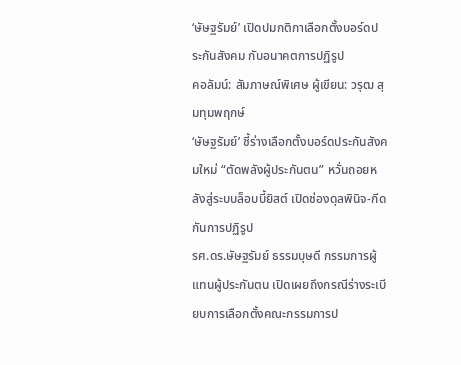‘ษัษฐรัมย์’ เปิดปมกติกาเลือกตั้งบอร์ดประกันสังคม กับอนาคตการปฏิรูป
คอลัมน์: สัมภาษณ์พิเศษ ผู้เขียน: วรุฒ สุมทุมพฤกษ์
‘ษัษฐรัมย์’ ชี้ร่างเลือกตั้งบอร์ดประกันสังคมใหม่ “ตัดพลังผู้ประกันตน” หวั่นถอยหลังสู่ระบบล็อบบี้ยิสต์ เปิดช่องดุลพินิจ-กีดกันการปฏิรูป
รศ.ดร.ษัษฐรัมย์ ธรรมบุษดี กรรมการผู้แทนผู้ประกันตน เปิดเผยถึงกรณีร่างระเบียบการเลือกตั้งคณะกรรมการป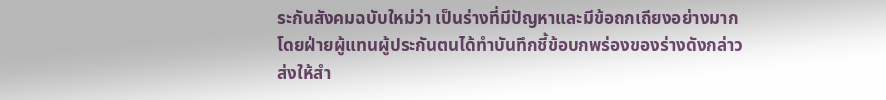ระกันสังคมฉบับใหม่ว่า เป็นร่างที่มีปัญหาและมีข้อถกเถียงอย่างมาก โดยฝ่ายผู้แทนผู้ประกันตนได้ทำบันทึกชี้ข้อบกพร่องของร่างดังกล่าว ส่งให้สำ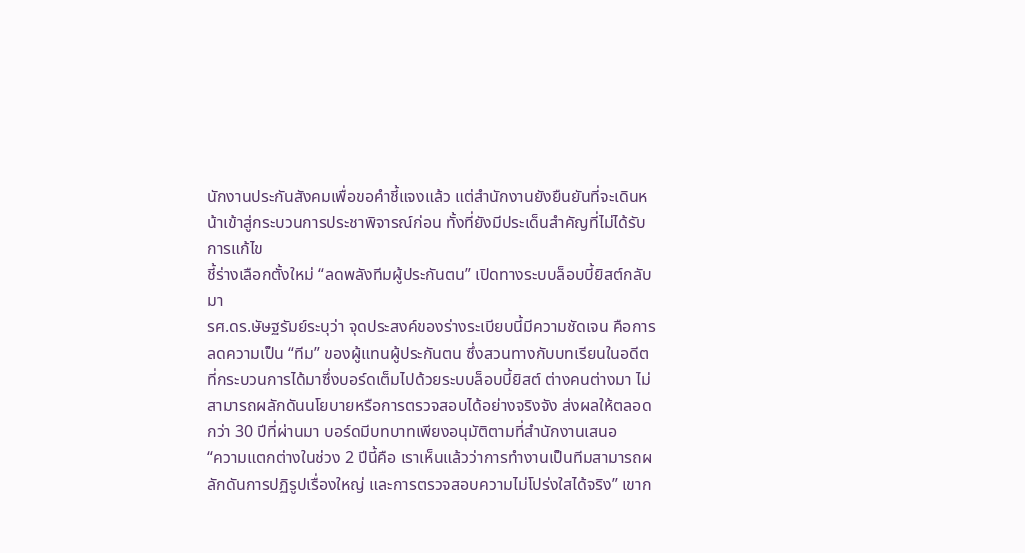นักงานประกันสังคมเพื่อขอคำชี้แจงแล้ว แต่สำนักงานยังยืนยันที่จะเดินหน้าเข้าสู่กระบวนการประชาพิจารณ์ก่อน ทั้งที่ยังมีประเด็นสำคัญที่ไม่ได้รับการแก้ไข
ชี้ร่างเลือกตั้งใหม่ “ลดพลังทีมผู้ประกันตน” เปิดทางระบบล็อบบี้ยิสต์กลับมา
รศ.ดร.ษัษฐรัมย์ระบุว่า จุดประสงค์ของร่างระเบียบนี้มีความชัดเจน คือการลดความเป็น “ทีม” ของผู้แทนผู้ประกันตน ซึ่งสวนทางกับบทเรียนในอดีตที่กระบวนการได้มาซึ่งบอร์ดเต็มไปด้วยระบบล็อบบี้ยิสต์ ต่างคนต่างมา ไม่สามารถผลักดันนโยบายหรือการตรวจสอบได้อย่างจริงจัง ส่งผลให้ตลอดกว่า 30 ปีที่ผ่านมา บอร์ดมีบทบาทเพียงอนุมัติตามที่สำนักงานเสนอ
“ความแตกต่างในช่วง 2 ปีนี้คือ เราเห็นแล้วว่าการทำงานเป็นทีมสามารถผลักดันการปฏิรูปเรื่องใหญ่ และการตรวจสอบความไม่โปร่งใสได้จริง” เขาก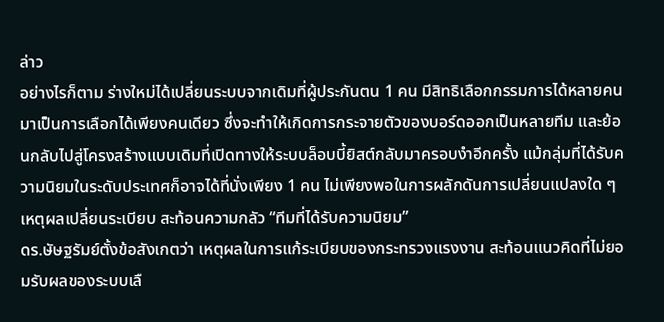ล่าว
อย่างไรก็ตาม ร่างใหม่ได้เปลี่ยนระบบจากเดิมที่ผู้ประกันตน 1 คน มีสิทธิเลือกกรรมการได้หลายคน มาเป็นการเลือกได้เพียงคนเดียว ซึ่งจะทำให้เกิดการกระจายตัวของบอร์ดออกเป็นหลายทีม และย้อนกลับไปสู่โครงสร้างแบบเดิมที่เปิดทางให้ระบบล็อบบี้ยิสต์กลับมาครอบงำอีกครั้ง แม้กลุ่มที่ได้รับความนิยมในระดับประเทศก็อาจได้ที่นั่งเพียง 1 คน ไม่เพียงพอในการผลักดันการเปลี่ยนแปลงใด ๆ
เหตุผลเปลี่ยนระเบียบ สะท้อนความกลัว “ทีมที่ได้รับความนิยม”
ดร.ษัษฐรัมย์ตั้งข้อสังเกตว่า เหตุผลในการแก้ระเบียบของกระทรวงแรงงาน สะท้อนแนวคิดที่ไม่ยอมรับผลของระบบเลื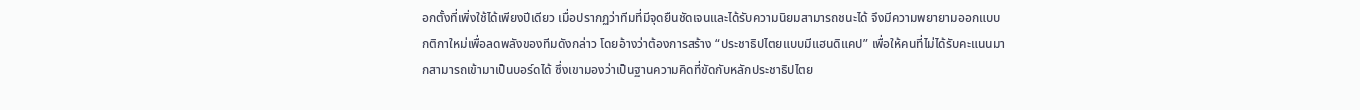อกตั้งที่เพิ่งใช้ได้เพียงปีเดียว เมื่อปรากฏว่าทีมที่มีจุดยืนชัดเจนและได้รับความนิยมสามารถชนะได้ จึงมีความพยายามออกแบบกติกาใหม่เพื่อลดพลังของทีมดังกล่าว โดยอ้างว่าต้องการสร้าง “ประชาธิปไตยแบบมีแฮนดิแคป” เพื่อให้คนที่ไม่ได้รับคะแนนมากสามารถเข้ามาเป็นบอร์ดได้ ซึ่งเขามองว่าเป็นฐานความคิดที่ขัดกับหลักประชาธิปไตย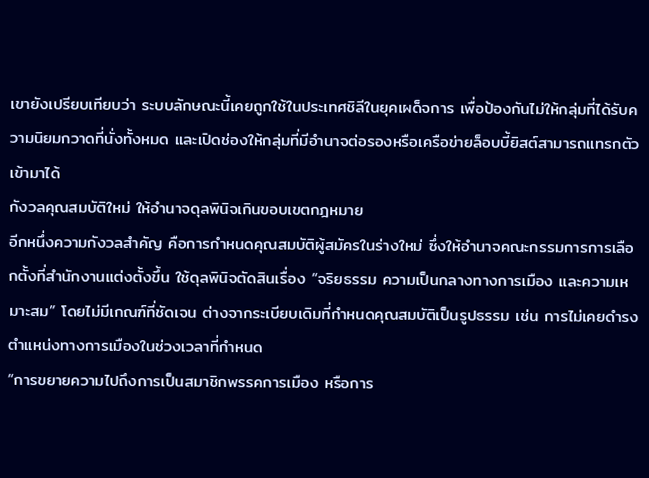เขายังเปรียบเทียบว่า ระบบลักษณะนี้เคยถูกใช้ในประเทศชิลีในยุคเผด็จการ เพื่อป้องกันไม่ให้กลุ่มที่ได้รับความนิยมกวาดที่นั่งทั้งหมด และเปิดช่องให้กลุ่มที่มีอำนาจต่อรองหรือเครือข่ายล็อบบี้ยิสต์สามารถแทรกตัวเข้ามาได้
กังวลคุณสมบัติใหม่ ให้อำนาจดุลพินิจเกินขอบเขตกฎหมาย
อีกหนึ่งความกังวลสำคัญ คือการกำหนดคุณสมบัติผู้สมัครในร่างใหม่ ซึ่งให้อำนาจคณะกรรมการการเลือกตั้งที่สำนักงานแต่งตั้งขึ้น ใช้ดุลพินิจตัดสินเรื่อง “จริยธรรม ความเป็นกลางทางการเมือง และความเหมาะสม” โดยไม่มีเกณฑ์ที่ชัดเจน ต่างจากระเบียบเดิมที่กำหนดคุณสมบัติเป็นรูปธรรม เช่น การไม่เคยดำรงตำแหน่งทางการเมืองในช่วงเวลาที่กำหนด
“การขยายความไปถึงการเป็นสมาชิกพรรคการเมือง หรือการ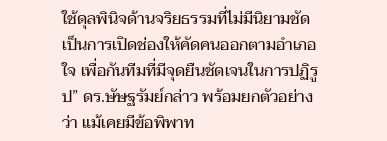ใช้ดุลพินิจด้านจริยธรรมที่ไม่มีนิยามชัด เป็นการเปิดช่องให้คัดคนออกตามอำเภอใจ เพื่อกันทีมที่มีจุดยืนชัดเจนในการปฏิรูป” ดร.ษัษฐรัมย์กล่าว พร้อมยกตัวอย่างว่า แม้เคยมีข้อพิพาท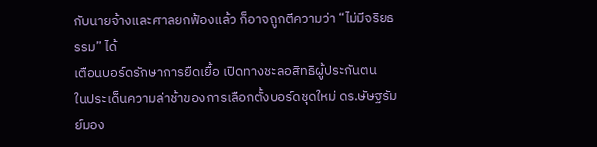กับนายจ้างและศาลยกฟ้องแล้ว ก็อาจถูกตีความว่า “ไม่มีจริยธรรม” ได้
เตือนบอร์ดรักษาการยืดเยื้อ เปิดทางชะลอสิทธิผู้ประกันตน
ในประเด็นความล่าช้าของการเลือกตั้งบอร์ดชุดใหม่ ดร.ษัษฐรัมย์มอง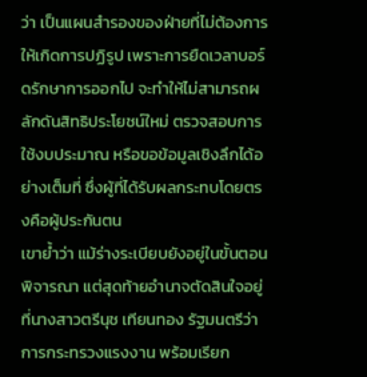ว่า เป็นแผนสำรองของฝ่ายที่ไม่ต้องการให้เกิดการปฏิรูป เพราะการยืดเวลาบอร์ดรักษาการออกไป จะทำให้ไม่สามารถผลักดันสิทธิประโยชน์ใหม่ ตรวจสอบการใช้งบประมาณ หรือขอข้อมูลเชิงลึกได้อย่างเต็มที่ ซึ่งผู้ที่ได้รับผลกระทบโดยตรงคือผู้ประกันตน
เขาย้ำว่า แม้ร่างระเบียบยังอยู่ในขั้นตอนพิจารณา แต่สุดท้ายอำนาจตัดสินใจอยู่ที่นางสาวตรีนุช เทียนทอง รัฐมนตรีว่าการกระทรวงแรงงาน พร้อมเรียก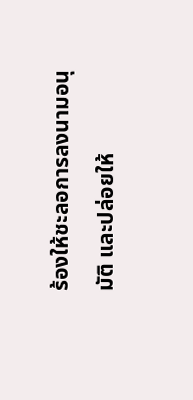ร้องให้ชะลอการลงนามอนุมัติ และปล่อยให้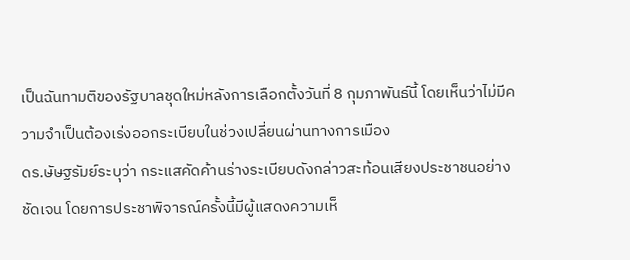เป็นฉันทามติของรัฐบาลชุดใหม่หลังการเลือกตั้งวันที่ 8 กุมภาพันธ์นี้ โดยเห็นว่าไม่มีความจำเป็นต้องเร่งออกระเบียบในช่วงเปลี่ยนผ่านทางการเมือง
ดร.ษัษฐรัมย์ระบุว่า กระแสคัดค้านร่างระเบียบดังกล่าวสะท้อนเสียงประชาชนอย่างชัดเจน โดยการประชาพิจารณ์ครั้งนี้มีผู้แสดงความเห็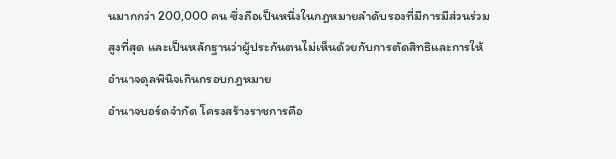นมากกว่า 200,000 คน ซึ่งถือเป็นหนึ่งในกฎหมายลำดับรองที่มีการมีส่วนร่วมสูงที่สุด และเป็นหลักฐานว่าผู้ประกันตนไม่เห็นด้วยกับการตัดสิทธิและการให้อำนาจดุลพินิจเกินกรอบกฎหมาย
อำนาจบอร์ดจำกัด โครงสร้างราชการคือ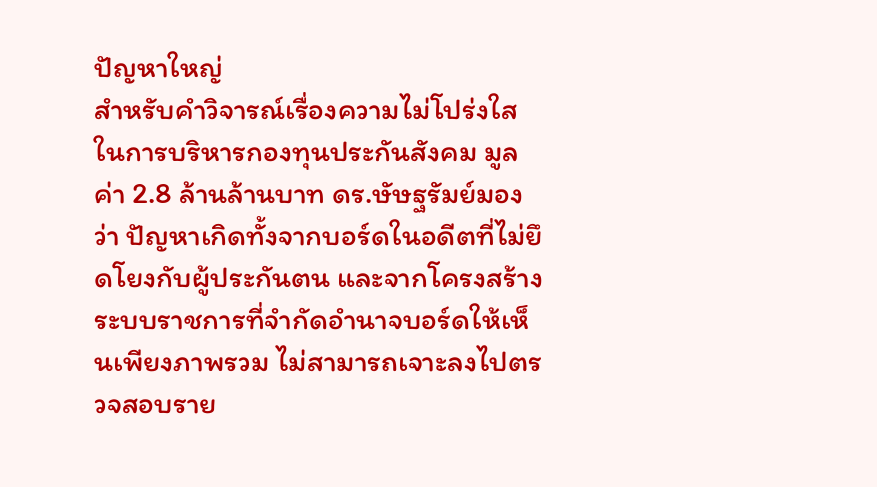ปัญหาใหญ่
สำหรับคำวิจารณ์เรื่องความไม่โปร่งใสในการบริหารกองทุนประกันสังคม มูลค่า 2.8 ล้านล้านบาท ดร.ษัษฐรัมย์มองว่า ปัญหาเกิดทั้งจากบอร์ดในอดีตที่ไม่ยึดโยงกับผู้ประกันตน และจากโครงสร้างระบบราชการที่จำกัดอำนาจบอร์ดให้เห็นเพียงภาพรวม ไม่สามารถเจาะลงไปตรวจสอบราย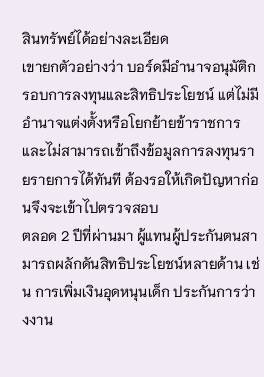สินทรัพย์ได้อย่างละเอียด
เขายกตัวอย่างว่า บอร์ดมีอำนาจอนุมัติกรอบการลงทุนและสิทธิประโยชน์ แต่ไม่มีอำนาจแต่งตั้งหรือโยกย้ายข้าราชการ และไม่สามารถเข้าถึงข้อมูลการลงทุนรายรายการได้ทันที ต้องรอให้เกิดปัญหาก่อนจึงจะเข้าไปตรวจสอบ
ตลอด 2 ปีที่ผ่านมา ผู้แทนผู้ประกันตนสามารถผลักดันสิทธิประโยชน์หลายด้าน เช่น การเพิ่มเงินอุดหนุนเด็ก ประกันการว่างงาน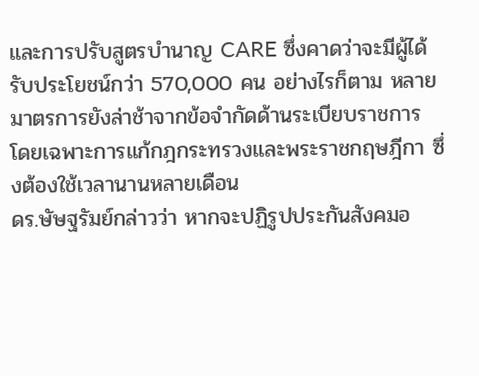และการปรับสูตรบำนาญ CARE ซึ่งคาดว่าจะมีผู้ได้รับประโยชน์กว่า 570,000 คน อย่างไรก็ตาม หลายมาตรการยังล่าช้าจากข้อจำกัดด้านระเบียบราชการ โดยเฉพาะการแก้กฎกระทรวงและพระราชกฤษฎีกา ซึ่งต้องใช้เวลานานหลายเดือน
ดร.ษัษฐรัมย์กล่าวว่า หากจะปฏิรูปประกันสังคมอ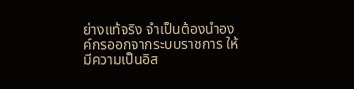ย่างแท้จริง จำเป็นต้องนำองค์กรออกจากระบบราชการ ให้มีความเป็นอิส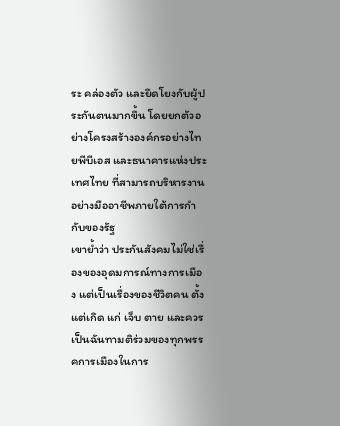ระ คล่องตัว และยึดโยงกับผู้ประกันตนมากขึ้น โดยยกตัวอย่างโครงสร้างองค์กรอย่างไทยพีบีเอส และธนาคารแห่งประเทศไทย ที่สามารถบริหารงานอย่างมืออาชีพภายใต้การกำกับของรัฐ
เขาย้ำว่า ประกันสังคมไม่ใช่เรื่องของอุดมการณ์ทางการเมือง แต่เป็นเรื่องของชีวิตคน ตั้งแต่เกิด แก่ เจ็บ ตาย และควรเป็นฉันทามติร่วมของทุกพรรคการเมืองในการ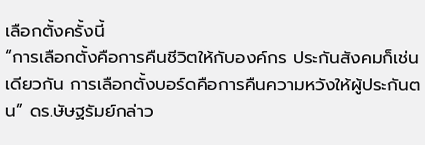เลือกตั้งครั้งนี้
“การเลือกตั้งคือการคืนชีวิตให้กับองค์กร ประกันสังคมก็เช่นเดียวกัน การเลือกตั้งบอร์ดคือการคืนความหวังให้ผู้ประกันตน” ดร.ษัษฐรัมย์กล่าว